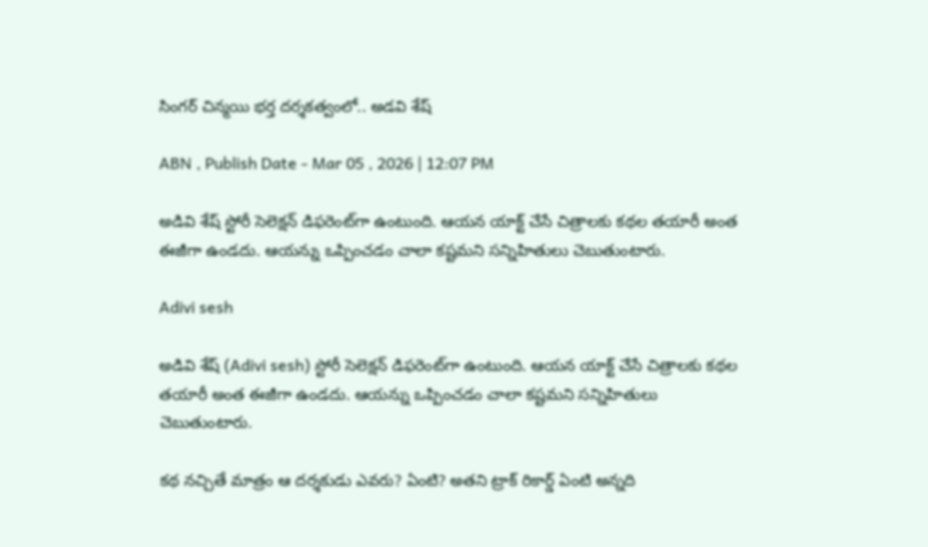సింగ‌ర్ చిన్మ‌యి భ‌ర్త‌ ద‌ర్శ‌క‌త్వంలో.. అడ‌వి శేష్

ABN , Publish Date - Mar 05 , 2026 | 12:07 PM

అడివి శేష్‌ స్టోరీ సెలెక్షన్‌ డిఫరెంట్‌గా ఉంటుంది. ఆయన యాక్ట్‌ చేసే చిత్రాలకు కథల తయారీ అంత ఈజీగా ఉండదు. ఆయన్ను ఒప్పించడం చాలా కష్టమని సన్నిహితులు చెబుతుంటారు.

Adivi sesh

అడివి శేష్‌ (Adivi sesh) స్టోరీ సెలెక్షన్‌ డిఫరెంట్‌గా ఉంటుంది. ఆయన యాక్ట్‌ చేసే చిత్రాలకు కథల తయారీ అంత ఈజీగా ఉండదు. ఆయన్ను ఒప్పించడం చాలా కష్టమని సన్నిహితులు చెబుతుంటారు.

కథ నచ్చితే మాత్రం ఆ దర్శకుడు ఎవరు? ఏంటి? అతని ట్రాక్‌ రికార్డ్ ఏంటి అన్నది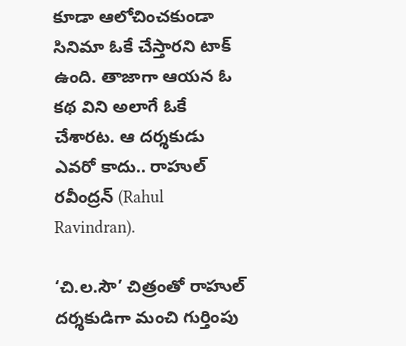కూడా ఆలోచించకుండా సినిమా ఓకే చేస్తారని టాక్‌ ఉంది. తాజాగా ఆయన ఓ కథ విని అలాగే ఓకే చేశారట. ఆ దర్శకుడు ఎవరో కాదు.. రాహుల్‌ రవీంద్రన్‌ (Rahul Ravindran).

‘చి.ల.సౌ’ చిత్రంతో రాహుల్ దర్శకుడిగా మంచి గుర్తింపు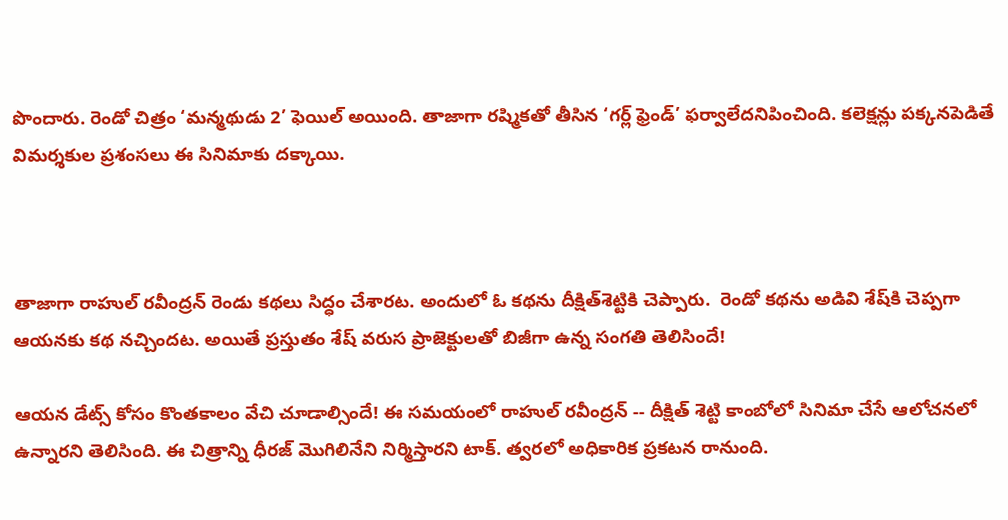పొందారు. రెండో చిత్రం ‘మన్మథుడు 2’ ఫెయిల్‌ అయింది. తాజాగా రష్మికతో తీసిన ‘గర్ల్‌ ఫ్రెండ్‌’ ఫర్వాలేదనిపించింది. కలెక్షన్లు పక్కనపెడితే విమర్శకుల ప్రశంసలు ఈ సినిమాకు దక్కాయి.



తాజాగా రాహుల్ రవీంద్రన్ రెండు కథలు సిద్ధం చేశారట. అందులో ఓ కథను దీక్షిత్‌శెట్టికి చెప్పారు.  రెండో కథను అడివి శేష్‌కి చెప్పగా ఆయనకు కథ నచ్చిందట. అయితే ప్రస్తుతం శేష్‌ వరుస ప్రాజెక్టులతో బిజీగా ఉన్న సంగతి తెలిసిందే!

ఆయన డేట్స్‌ కోసం కొంతకాలం వేచి చూడాల్సిందే! ఈ సమయంలో రాహుల్‌ రవీంద్రన్‌ -- దీక్షిత్‌ శెట్టి కాంబోలో సినిమా చేసే ఆలోచనలో ఉన్నారని తెలిసింది. ఈ చిత్రాన్ని ధీరజ్‌ మొగిలినేని నిర్మిస్తారని టాక్‌. త్వరలో అధికారిక ప్రకటన రానుంది.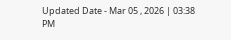Updated Date - Mar 05 , 2026 | 03:38 PM